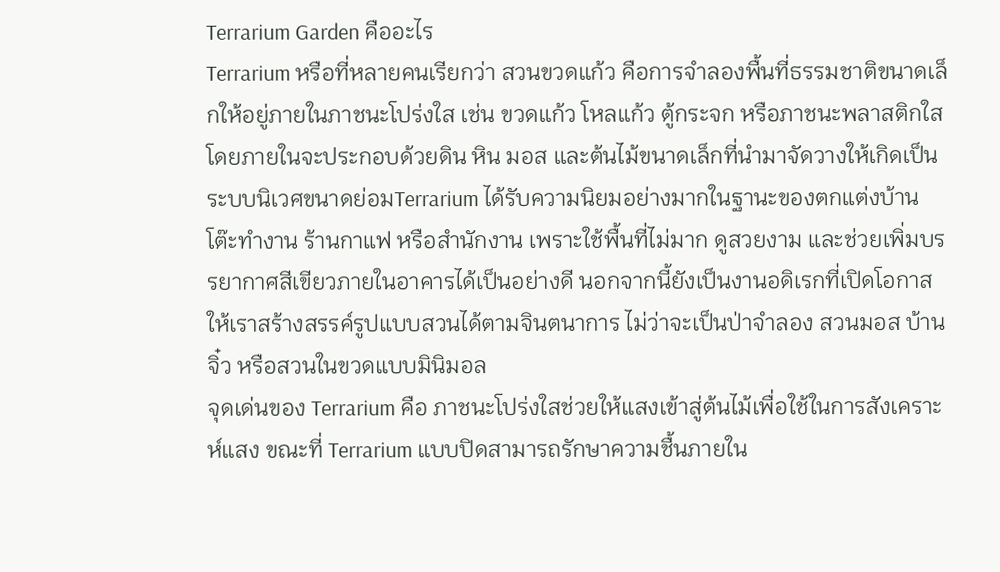Terrarium Garden คืออะไร
Terrarium หรือที่หลายคนเรียกว่า สวนขวดแก้ว คือการจำลองพื้นที่ธรรมชาติขนาดเล็กให้อยู่ภายในภาชนะโปร่งใส เช่น ขวดแก้ว โหลแก้ว ตู้กระจก หรือภาชนะพลาสติกใส
โดยภายในจะประกอบด้วยดิน หิน มอส และต้นไม้ขนาดเล็กที่นำมาจัดวางให้เกิดเป็นระบบนิเวศขนาดย่อมTerrarium ได้รับความนิยมอย่างมากในฐานะของตกแต่งบ้าน โต๊ะทำงาน ร้านกาแฟ หรือสำนักงาน เพราะใช้พื้นที่ไม่มาก ดูสวยงาม และช่วยเพิ่มบรรยากาศสีเขียวภายในอาคารได้เป็นอย่างดี นอกจากนี้ยังเป็นงานอดิเรกที่เปิดโอกาสให้เราสร้างสรรค์รูปแบบสวนได้ตามจินตนาการ ไม่ว่าจะเป็นป่าจำลอง สวนมอส บ้านจิ๋ว หรือสวนในขวดแบบมินิมอล
จุดเด่นของ Terrarium คือ ภาชนะโปร่งใสช่วยให้แสงเข้าสู่ต้นไม้เพื่อใช้ในการสังเคราะห์แสง ขณะที่ Terrarium แบบปิดสามารถรักษาความชื้นภายใน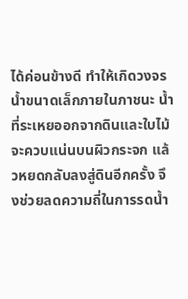ได้ค่อนข้างดี ทำให้เกิดวงจรน้ำขนาดเล็กภายในภาชนะ น้ำที่ระเหยออกจากดินและใบไม้จะควบแน่นบนผิวกระจก แล้วหยดกลับลงสู่ดินอีกครั้ง จึงช่วยลดความถี่ในการรดน้ำ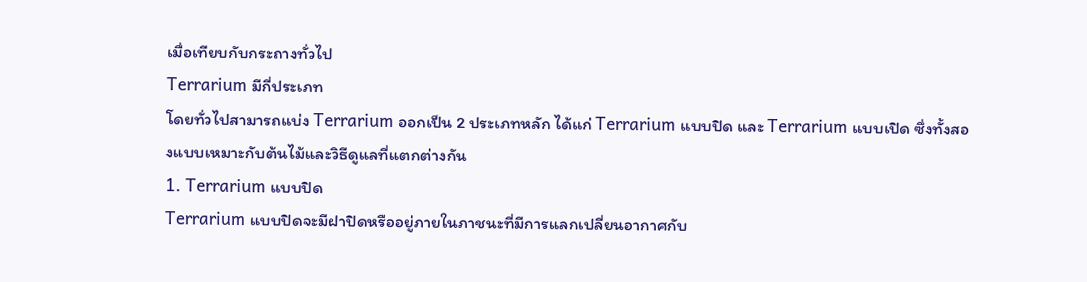เมื่อเทียบกับกระถางทั่วไป
Terrarium มีกี่ประเภท
โดยทั่วไปสามารถแบ่ง Terrarium ออกเป็น 2 ประเภทหลัก ได้แก่ Terrarium แบบปิด และ Terrarium แบบเปิด ซึ่งทั้งสองแบบเหมาะกับต้นไม้และวิธีดูแลที่แตกต่างกัน
1. Terrarium แบบปิด
Terrarium แบบปิดจะมีฝาปิดหรืออยู่ภายในภาชนะที่มีการแลกเปลี่ยนอากาศกับ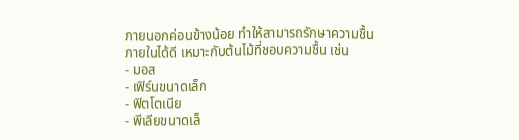ภายนอกค่อนข้างน้อย ทำให้สามารถรักษาความชื้นภายในได้ดี เหมาะกับต้นไม้ที่ชอบความชื้น เช่น
- มอส
- เฟิร์นขนาดเล็ก
- ฟิตโตเนีย
- พีเลียขนาดเล็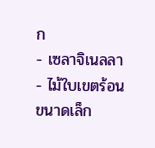ก
- เซลาจิเนลลา
- ไม้ใบเขตร้อนขนาดเล็ก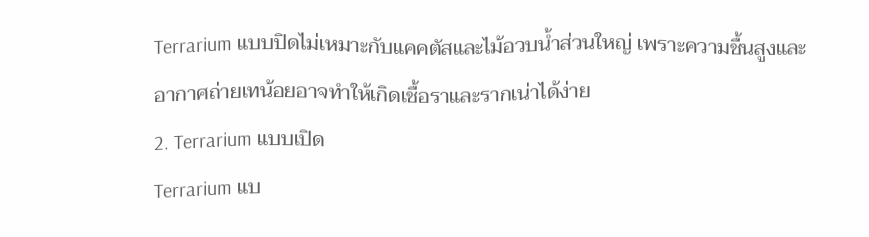Terrarium แบบปิดไม่เหมาะกับแคคตัสและไม้อวบน้ำส่วนใหญ่ เพราะความชื้นสูงและอากาศถ่ายเทน้อยอาจทำให้เกิดเชื้อราและรากเน่าได้ง่าย
2. Terrarium แบบเปิด
Terrarium แบ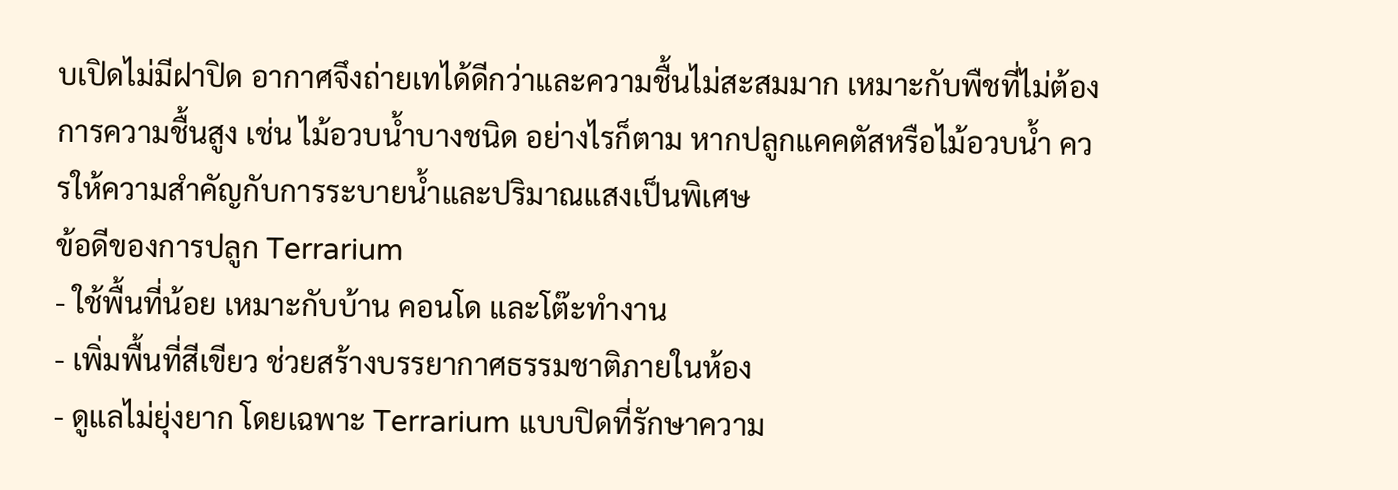บเปิดไม่มีฝาปิด อากาศจึงถ่ายเทได้ดีกว่าและความชื้นไม่สะสมมาก เหมาะกับพืชที่ไม่ต้องการความชื้นสูง เช่น ไม้อวบน้ำบางชนิด อย่างไรก็ตาม หากปลูกแคคตัสหรือไม้อวบน้ำ ควรให้ความสำคัญกับการระบายน้ำและปริมาณแสงเป็นพิเศษ
ข้อดีของการปลูก Terrarium
- ใช้พื้นที่น้อย เหมาะกับบ้าน คอนโด และโต๊ะทำงาน
- เพิ่มพื้นที่สีเขียว ช่วยสร้างบรรยากาศธรรมชาติภายในห้อง
- ดูแลไม่ยุ่งยาก โดยเฉพาะ Terrarium แบบปิดที่รักษาความ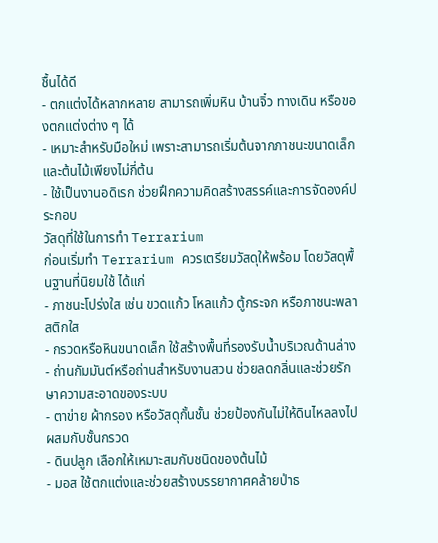ชื้นได้ดี
- ตกแต่งได้หลากหลาย สามารถเพิ่มหิน บ้านจิ๋ว ทางเดิน หรือของตกแต่งต่าง ๆ ได้
- เหมาะสำหรับมือใหม่ เพราะสามารถเริ่มต้นจากภาชนะขนาดเล็กและต้นไม้เพียงไม่กี่ต้น
- ใช้เป็นงานอดิเรก ช่วยฝึกความคิดสร้างสรรค์และการจัดองค์ประกอบ
วัสดุที่ใช้ในการทำ Terrarium
ก่อนเริ่มทำ Terrarium ควรเตรียมวัสดุให้พร้อม โดยวัสดุพื้นฐานที่นิยมใช้ ได้แก่
- ภาชนะโปร่งใส เช่น ขวดแก้ว โหลแก้ว ตู้กระจก หรือภาชนะพลาสติกใส
- กรวดหรือหินขนาดเล็ก ใช้สร้างพื้นที่รองรับน้ำบริเวณด้านล่าง
- ถ่านกัมมันต์หรือถ่านสำหรับงานสวน ช่วยลดกลิ่นและช่วยรักษาความสะอาดของระบบ
- ตาข่าย ผ้ากรอง หรือวัสดุกั้นชั้น ช่วยป้องกันไม่ให้ดินไหลลงไปผสมกับชั้นกรวด
- ดินปลูก เลือกให้เหมาะสมกับชนิดของต้นไม้
- มอส ใช้ตกแต่งและช่วยสร้างบรรยากาศคล้ายป่าธ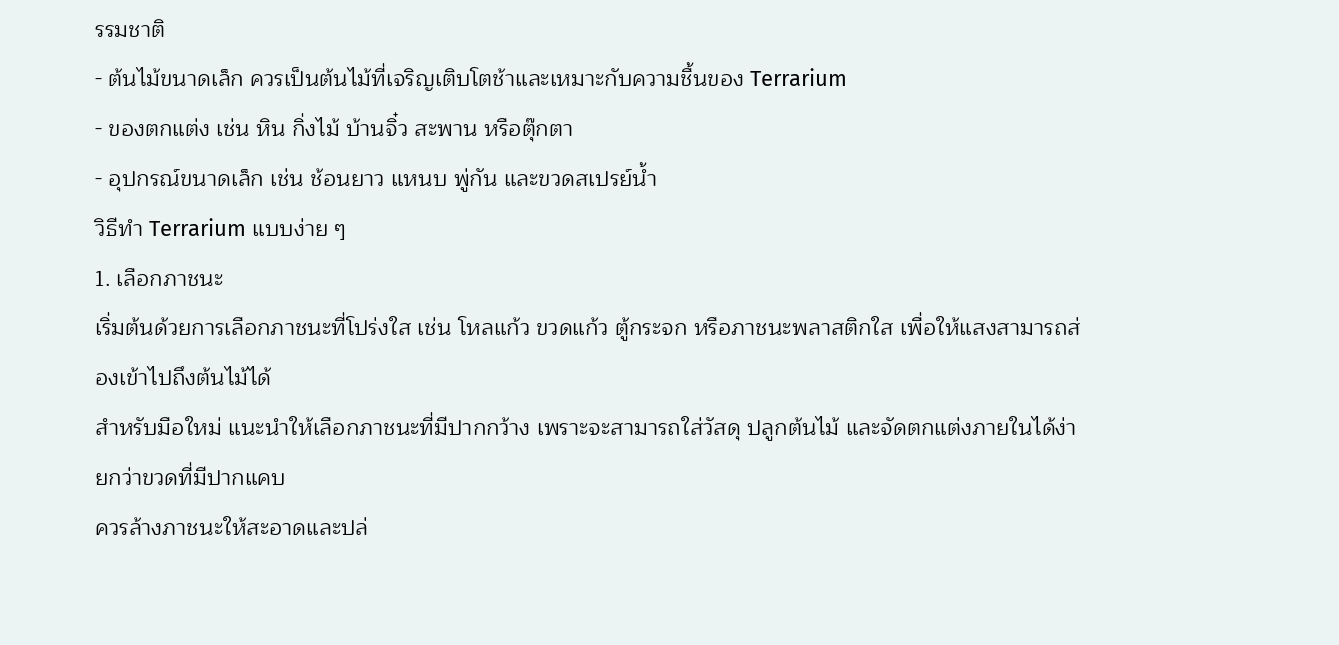รรมชาติ
- ต้นไม้ขนาดเล็ก ควรเป็นต้นไม้ที่เจริญเติบโตช้าและเหมาะกับความชื้นของ Terrarium
- ของตกแต่ง เช่น หิน กิ่งไม้ บ้านจิ๋ว สะพาน หรือตุ๊กตา
- อุปกรณ์ขนาดเล็ก เช่น ช้อนยาว แหนบ พู่กัน และขวดสเปรย์น้ำ
วิธีทำ Terrarium แบบง่าย ๆ
1. เลือกภาชนะ
เริ่มต้นด้วยการเลือกภาชนะที่โปร่งใส เช่น โหลแก้ว ขวดแก้ว ตู้กระจก หรือภาชนะพลาสติกใส เพื่อให้แสงสามารถส่องเข้าไปถึงต้นไม้ได้
สำหรับมือใหม่ แนะนำให้เลือกภาชนะที่มีปากกว้าง เพราะจะสามารถใส่วัสดุ ปลูกต้นไม้ และจัดตกแต่งภายในได้ง่ายกว่าขวดที่มีปากแคบ
ควรล้างภาชนะให้สะอาดและปล่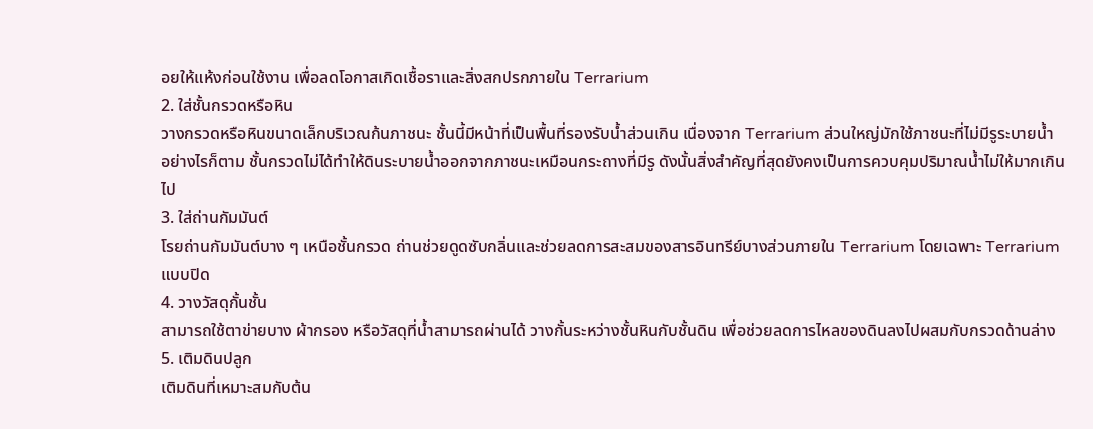อยให้แห้งก่อนใช้งาน เพื่อลดโอกาสเกิดเชื้อราและสิ่งสกปรกภายใน Terrarium
2. ใส่ชั้นกรวดหรือหิน
วางกรวดหรือหินขนาดเล็กบริเวณก้นภาชนะ ชั้นนี้มีหน้าที่เป็นพื้นที่รองรับน้ำส่วนเกิน เนื่องจาก Terrarium ส่วนใหญ่มักใช้ภาชนะที่ไม่มีรูระบายน้ำ
อย่างไรก็ตาม ชั้นกรวดไม่ได้ทำให้ดินระบายน้ำออกจากภาชนะเหมือนกระถางที่มีรู ดังนั้นสิ่งสำคัญที่สุดยังคงเป็นการควบคุมปริมาณน้ำไม่ให้มากเกินไป
3. ใส่ถ่านกัมมันต์
โรยถ่านกัมมันต์บาง ๆ เหนือชั้นกรวด ถ่านช่วยดูดซับกลิ่นและช่วยลดการสะสมของสารอินทรีย์บางส่วนภายใน Terrarium โดยเฉพาะ Terrarium แบบปิด
4. วางวัสดุกั้นชั้น
สามารถใช้ตาข่ายบาง ผ้ากรอง หรือวัสดุที่น้ำสามารถผ่านได้ วางกั้นระหว่างชั้นหินกับชั้นดิน เพื่อช่วยลดการไหลของดินลงไปผสมกับกรวดด้านล่าง
5. เติมดินปลูก
เติมดินที่เหมาะสมกับต้น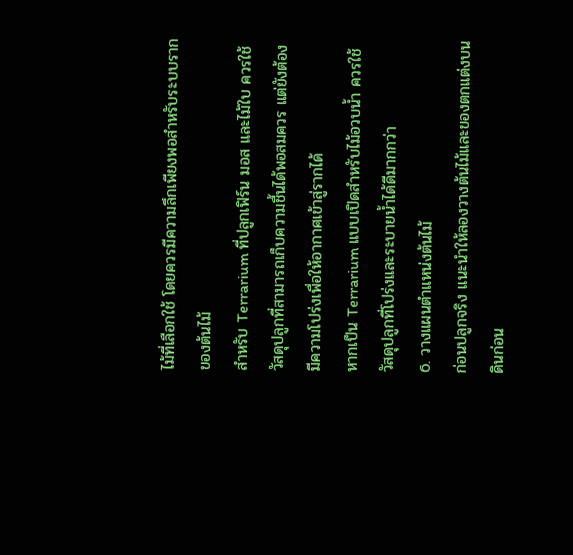ไม้ที่เลือกใช้ โดยควรมีความลึกเพียงพอสำหรับระบบรากของต้นไม้
สำหรับ Terrarium ที่ปลูกเฟิร์น มอส และไม้ใบ ควรใช้วัสดุปลูกที่สามารถเก็บความชื้นได้พอสมควร แต่ยังต้องมีความโปร่งเพื่อให้อากาศเข้าสู่รากได้
หากเป็น Terrarium แบบเปิดสำหรับไม้อวบน้ำ ควรใช้วัสดุปลูกที่โปร่งและระบายน้ำได้ดีมากกว่า
6. วางแผนตำแหน่งต้นไม้
ก่อนปลูกจริง แนะนำให้ลองวางต้นไม้และของตกแต่งบนดินก่อน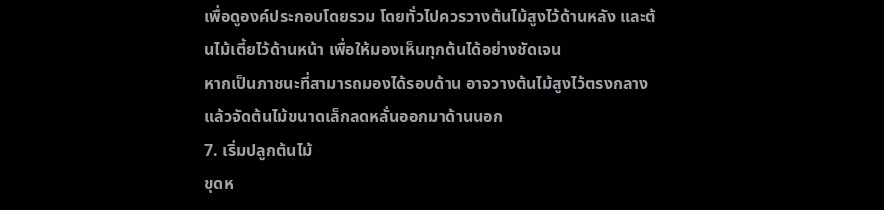เพื่อดูองค์ประกอบโดยรวม โดยทั่วไปควรวางต้นไม้สูงไว้ด้านหลัง และต้นไม้เตี้ยไว้ด้านหน้า เพื่อให้มองเห็นทุกต้นได้อย่างชัดเจน
หากเป็นภาชนะที่สามารถมองได้รอบด้าน อาจวางต้นไม้สูงไว้ตรงกลาง แล้วจัดต้นไม้ขนาดเล็กลดหลั่นออกมาด้านนอก
7. เริ่มปลูกต้นไม้
ขุดห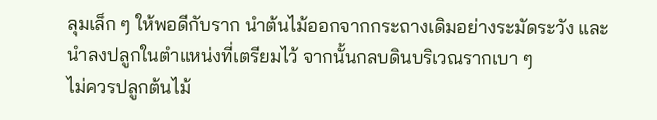ลุมเล็ก ๆ ให้พอดีกับราก นำต้นไม้ออกจากกระถางเดิมอย่างระมัดระวัง และนำลงปลูกในตำแหน่งที่เตรียมไว้ จากนั้นกลบดินบริเวณรากเบา ๆ
ไม่ควรปลูกต้นไม้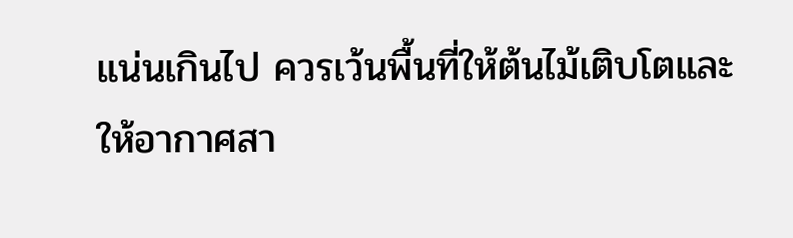แน่นเกินไป ควรเว้นพื้นที่ให้ต้นไม้เติบโตและให้อากาศสา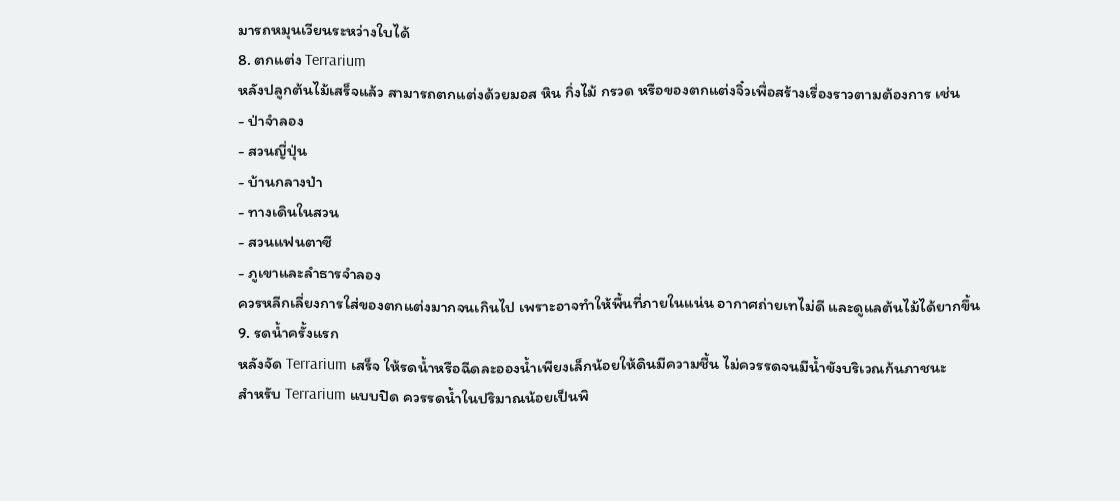มารถหมุนเวียนระหว่างใบได้
8. ตกแต่ง Terrarium
หลังปลูกต้นไม้เสร็จแล้ว สามารถตกแต่งด้วยมอส หิน กิ่งไม้ กรวด หรือของตกแต่งจิ๋วเพื่อสร้างเรื่องราวตามต้องการ เช่น
- ป่าจำลอง
- สวนญี่ปุ่น
- บ้านกลางป่า
- ทางเดินในสวน
- สวนแฟนตาซี
- ภูเขาและลำธารจำลอง
ควรหลีกเลี่ยงการใส่ของตกแต่งมากจนเกินไป เพราะอาจทำให้พื้นที่ภายในแน่น อากาศถ่ายเทไม่ดี และดูแลต้นไม้ได้ยากขึ้น
9. รดน้ำครั้งแรก
หลังจัด Terrarium เสร็จ ให้รดน้ำหรือฉีดละอองน้ำเพียงเล็กน้อยให้ดินมีความชื้น ไม่ควรรดจนมีน้ำขังบริเวณก้นภาชนะ
สำหรับ Terrarium แบบปิด ควรรดน้ำในปริมาณน้อยเป็นพิ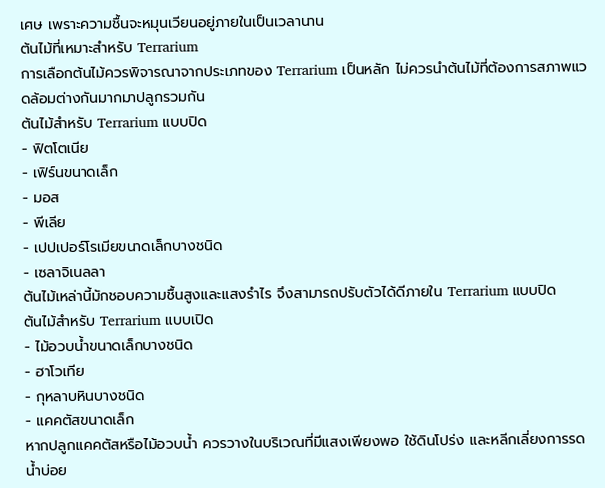เศษ เพราะความชื้นจะหมุนเวียนอยู่ภายในเป็นเวลานาน
ต้นไม้ที่เหมาะสำหรับ Terrarium
การเลือกต้นไม้ควรพิจารณาจากประเภทของ Terrarium เป็นหลัก ไม่ควรนำต้นไม้ที่ต้องการสภาพแวดล้อมต่างกันมากมาปลูกรวมกัน
ต้นไม้สำหรับ Terrarium แบบปิด
- ฟิตโตเนีย
- เฟิร์นขนาดเล็ก
- มอส
- พีเลีย
- เปปเปอร์โรเมียขนาดเล็กบางชนิด
- เซลาจิเนลลา
ต้นไม้เหล่านี้มักชอบความชื้นสูงและแสงรำไร จึงสามารถปรับตัวได้ดีภายใน Terrarium แบบปิด
ต้นไม้สำหรับ Terrarium แบบเปิด
- ไม้อวบน้ำขนาดเล็กบางชนิด
- ฮาโวเทีย
- กุหลาบหินบางชนิด
- แคคตัสขนาดเล็ก
หากปลูกแคคตัสหรือไม้อวบน้ำ ควรวางในบริเวณที่มีแสงเพียงพอ ใช้ดินโปร่ง และหลีกเลี่ยงการรดน้ำบ่อย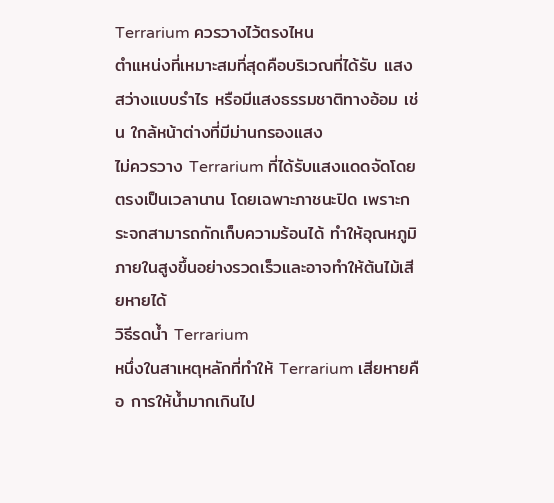Terrarium ควรวางไว้ตรงไหน
ตำแหน่งที่เหมาะสมที่สุดคือบริเวณที่ได้รับ แสงสว่างแบบรำไร หรือมีแสงธรรมชาติทางอ้อม เช่น ใกล้หน้าต่างที่มีม่านกรองแสง
ไม่ควรวาง Terrarium ที่ได้รับแสงแดดจัดโดยตรงเป็นเวลานาน โดยเฉพาะภาชนะปิด เพราะกระจกสามารถกักเก็บความร้อนได้ ทำให้อุณหภูมิภายในสูงขึ้นอย่างรวดเร็วและอาจทำให้ต้นไม้เสียหายได้
วิธีรดน้ำ Terrarium
หนึ่งในสาเหตุหลักที่ทำให้ Terrarium เสียหายคือ การให้น้ำมากเกินไป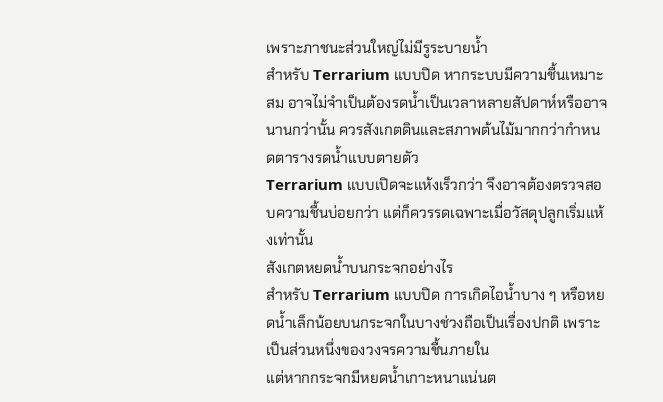เพราะภาชนะส่วนใหญ่ไม่มีรูระบายน้ำ
สำหรับ Terrarium แบบปิด หากระบบมีความชื้นเหมาะสม อาจไม่จำเป็นต้องรดน้ำเป็นเวลาหลายสัปดาห์หรืออาจนานกว่านั้น ควรสังเกตดินและสภาพต้นไม้มากกว่ากำหนดตารางรดน้ำแบบตายตัว
Terrarium แบบเปิดจะแห้งเร็วกว่า จึงอาจต้องตรวจสอบความชื้นบ่อยกว่า แต่ก็ควรรดเฉพาะเมื่อวัสดุปลูกเริ่มแห้งเท่านั้น
สังเกตหยดน้ำบนกระจกอย่างไร
สำหรับ Terrarium แบบปิด การเกิดไอน้ำบาง ๆ หรือหยดน้ำเล็กน้อยบนกระจกในบางช่วงถือเป็นเรื่องปกติ เพราะเป็นส่วนหนึ่งของวงจรความชื้นภายใน
แต่หากกระจกมีหยดน้ำเกาะหนาแน่นต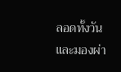ลอดทั้งวัน และมองผ่า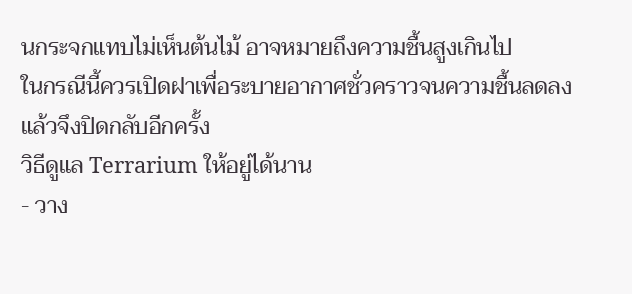นกระจกแทบไม่เห็นต้นไม้ อาจหมายถึงความชื้นสูงเกินไป
ในกรณีนี้ควรเปิดฝาเพื่อระบายอากาศชั่วคราวจนความชื้นลดลง แล้วจึงปิดกลับอีกครั้ง
วิธีดูแล Terrarium ให้อยู่ได้นาน
- วาง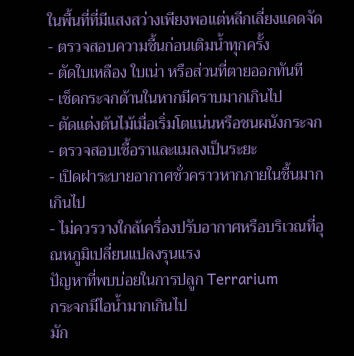ในพื้นที่ที่มีแสงสว่างเพียงพอแต่หลีกเลี่ยงแดดจัด
- ตรวจสอบความชื้นก่อนเติมน้ำทุกครั้ง
- ตัดใบเหลือง ใบเน่า หรือส่วนที่ตายออกทันที
- เช็ดกระจกด้านในหากมีคราบมากเกินไป
- ตัดแต่งต้นไม้เมื่อเริ่มโตแน่นหรือชนผนังกระจก
- ตรวจสอบเชื้อราและแมลงเป็นระยะ
- เปิดฝาระบายอากาศชั่วคราวหากภายในชื้นมากเกินไป
- ไม่ควรวางใกล้เครื่องปรับอากาศหรือบริเวณที่อุณหภูมิเปลี่ยนแปลงรุนแรง
ปัญหาที่พบบ่อยในการปลูก Terrarium
กระจกมีไอน้ำมากเกินไป
มัก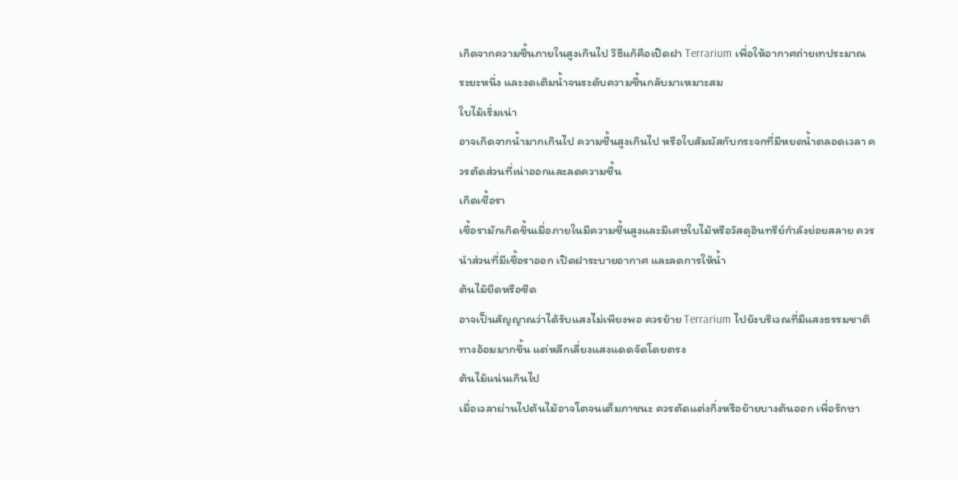เกิดจากความชื้นภายในสูงเกินไป วิธีแก้คือเปิดฝา Terrarium เพื่อให้อากาศถ่ายเทประมาณระยะหนึ่ง และงดเติมน้ำจนระดับความชื้นกลับมาเหมาะสม
ใบไม้เริ่มเน่า
อาจเกิดจากน้ำมากเกินไป ความชื้นสูงเกินไป หรือใบสัมผัสกับกระจกที่มีหยดน้ำตลอดเวลา ควรตัดส่วนที่เน่าออกและลดความชื้น
เกิดเชื้อรา
เชื้อรามักเกิดขึ้นเมื่อภายในมีความชื้นสูงและมีเศษใบไม้หรือวัสดุอินทรีย์กำลังย่อยสลาย ควรนำส่วนที่มีเชื้อราออก เปิดฝาระบายอากาศ และลดการให้น้ำ
ต้นไม้ยืดหรือซีด
อาจเป็นสัญญาณว่าได้รับแสงไม่เพียงพอ ควรย้าย Terrarium ไปยังบริเวณที่มีแสงธรรมชาติทางอ้อมมากขึ้น แต่หลีกเลี่ยงแสงแดดจัดโดยตรง
ต้นไม้แน่นเกินไป
เมื่อเวลาผ่านไปต้นไม้อาจโตจนเต็มภาชนะ ควรตัดแต่งกิ่งหรือย้ายบางต้นออก เพื่อรักษา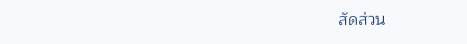สัดส่วน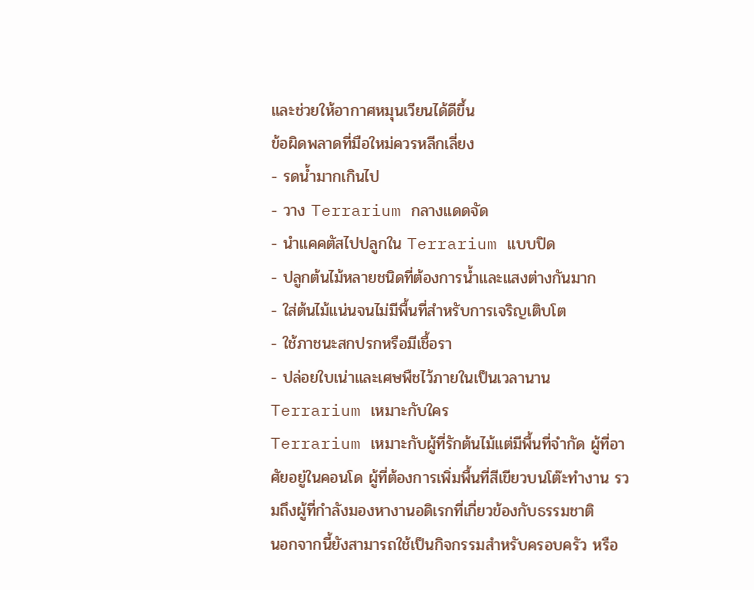และช่วยให้อากาศหมุนเวียนได้ดีขึ้น
ข้อผิดพลาดที่มือใหม่ควรหลีกเลี่ยง
- รดน้ำมากเกินไป
- วาง Terrarium กลางแดดจัด
- นำแคคตัสไปปลูกใน Terrarium แบบปิด
- ปลูกต้นไม้หลายชนิดที่ต้องการน้ำและแสงต่างกันมาก
- ใส่ต้นไม้แน่นจนไม่มีพื้นที่สำหรับการเจริญเติบโต
- ใช้ภาชนะสกปรกหรือมีเชื้อรา
- ปล่อยใบเน่าและเศษพืชไว้ภายในเป็นเวลานาน
Terrarium เหมาะกับใคร
Terrarium เหมาะกับผู้ที่รักต้นไม้แต่มีพื้นที่จำกัด ผู้ที่อาศัยอยู่ในคอนโด ผู้ที่ต้องการเพิ่มพื้นที่สีเขียวบนโต๊ะทำงาน รวมถึงผู้ที่กำลังมองหางานอดิเรกที่เกี่ยวข้องกับธรรมชาติ
นอกจากนี้ยังสามารถใช้เป็นกิจกรรมสำหรับครอบครัว หรือ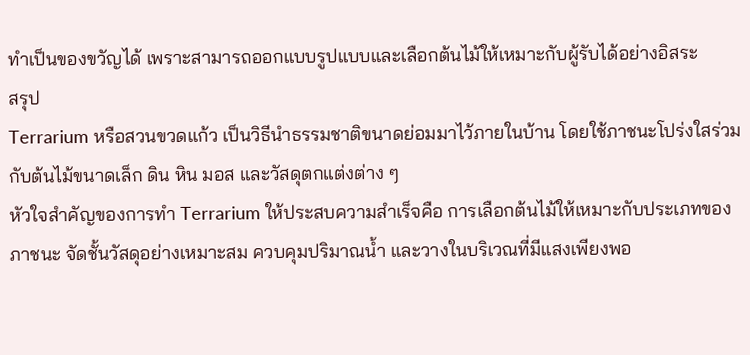ทำเป็นของขวัญได้ เพราะสามารถออกแบบรูปแบบและเลือกต้นไม้ให้เหมาะกับผู้รับได้อย่างอิสระ
สรุป
Terrarium หรือสวนขวดแก้ว เป็นวิธีนำธรรมชาติขนาดย่อมมาไว้ภายในบ้าน โดยใช้ภาชนะโปร่งใสร่วมกับต้นไม้ขนาดเล็ก ดิน หิน มอส และวัสดุตกแต่งต่าง ๆ
หัวใจสำคัญของการทำ Terrarium ให้ประสบความสำเร็จคือ การเลือกต้นไม้ให้เหมาะกับประเภทของภาชนะ จัดชั้นวัสดุอย่างเหมาะสม ควบคุมปริมาณน้ำ และวางในบริเวณที่มีแสงเพียงพอ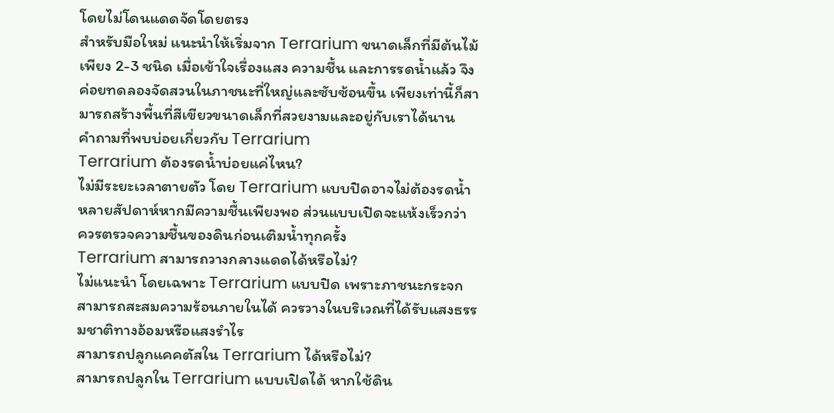โดยไม่โดนแดดจัดโดยตรง
สำหรับมือใหม่ แนะนำให้เริ่มจาก Terrarium ขนาดเล็กที่มีต้นไม้เพียง 2-3 ชนิด เมื่อเข้าใจเรื่องแสง ความชื้น และการรดน้ำแล้ว จึงค่อยทดลองจัดสวนในภาชนะที่ใหญ่และซับซ้อนขึ้น เพียงเท่านี้ก็สามารถสร้างพื้นที่สีเขียวขนาดเล็กที่สวยงามและอยู่กับเราได้นาน
คำถามที่พบบ่อยเกี่ยวกับ Terrarium
Terrarium ต้องรดน้ำบ่อยแค่ไหน?
ไม่มีระยะเวลาตายตัว โดย Terrarium แบบปิดอาจไม่ต้องรดน้ำหลายสัปดาห์หากมีความชื้นเพียงพอ ส่วนแบบเปิดจะแห้งเร็วกว่า ควรตรวจความชื้นของดินก่อนเติมน้ำทุกครั้ง
Terrarium สามารถวางกลางแดดได้หรือไม่?
ไม่แนะนำ โดยเฉพาะ Terrarium แบบปิด เพราะภาชนะกระจกสามารถสะสมความร้อนภายในได้ ควรวางในบริเวณที่ได้รับแสงธรรมชาติทางอ้อมหรือแสงรำไร
สามารถปลูกแคคตัสใน Terrarium ได้หรือไม่?
สามารถปลูกใน Terrarium แบบเปิดได้ หากใช้ดิน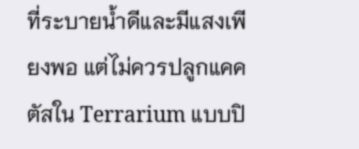ที่ระบายน้ำดีและมีแสงเพียงพอ แต่ไม่ควรปลูกแคคตัสใน Terrarium แบบปิ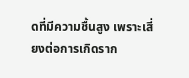ดที่มีความชื้นสูง เพราะเสี่ยงต่อการเกิดราก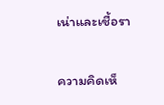เน่าและเชื้อรา


ความคิดเห็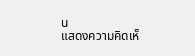น
แสดงความคิดเห็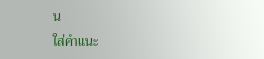น
ใส่คำแนะ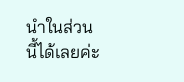นำในส่วนนี้ได้เลยค่ะ